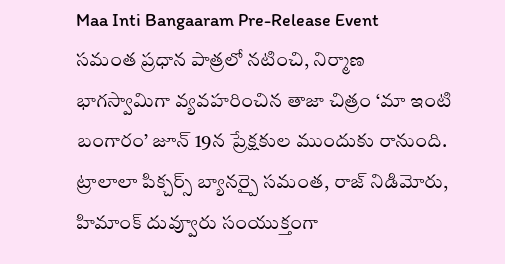Maa Inti Bangaaram Pre-Release Event
సమంత ప్రధాన పాత్రలో నటించి, నిర్మాణ భాగస్వామిగా వ్యవహరించిన తాజా చిత్రం ‘మా ఇంటి బంగారం’ జూన్ 19న ప్రేక్షకుల ముందుకు రానుంది. ట్రాలాలా పిక్చర్స్ బ్యానర్పై సమంత, రాజ్ నిడిమోరు, హిమాంక్ దువ్వూరు సంయుక్తంగా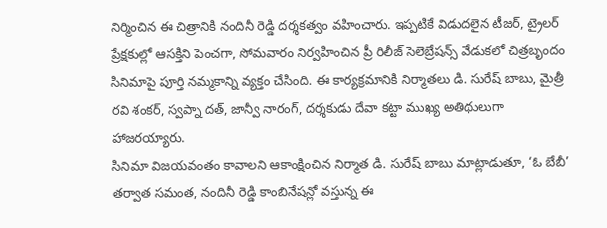నిర్మించిన ఈ చిత్రానికి నందినీ రెడ్డి దర్శకత్వం వహించారు. ఇప్పటికే విడుదలైన టీజర్, ట్రైలర్ ప్రేక్షకుల్లో ఆసక్తిని పెంచగా, సోమవారం నిర్వహించిన ప్రీ రిలీజ్ సెలెబ్రేషన్స్ వేడుకలో చిత్రబృందం సినిమాపై పూర్తి నమ్మకాన్ని వ్యక్తం చేసింది. ఈ కార్యక్రమానికి నిర్మాతలు డి. సురేష్ బాబు, మైత్రీ రవి శంకర్, స్వప్నా దత్, జాన్వీ నారంగ్, దర్శకుడు దేవా కట్టా ముఖ్య అతిథులుగా హాజరయ్యారు.
సినిమా విజయవంతం కావాలని ఆకాంక్షించిన నిర్మాత డి. సురేష్ బాబు మాట్లాడుతూ, ‘ఓ బేబీ’ తర్వాత సమంత, నందినీ రెడ్డి కాంబినేషన్లో వస్తున్న ఈ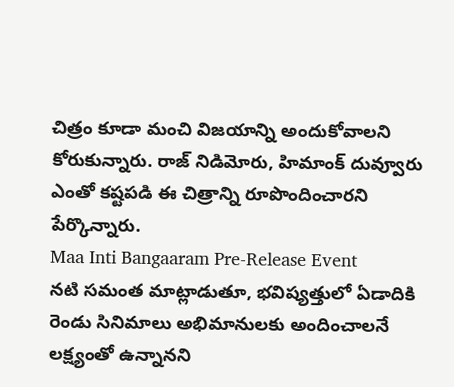చిత్రం కూడా మంచి విజయాన్ని అందుకోవాలని కోరుకున్నారు. రాజ్ నిడిమోరు, హిమాంక్ దువ్వూరు ఎంతో కష్టపడి ఈ చిత్రాన్ని రూపొందించారని పేర్కొన్నారు.
Maa Inti Bangaaram Pre-Release Event
నటి సమంత మాట్లాడుతూ, భవిష్యత్తులో ఏడాదికి రెండు సినిమాలు అభిమానులకు అందించాలనే లక్ష్యంతో ఉన్నానని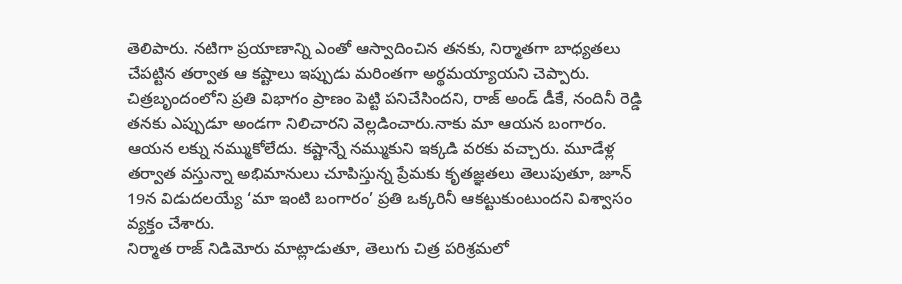తెలిపారు. నటిగా ప్రయాణాన్ని ఎంతో ఆస్వాదించిన తనకు, నిర్మాతగా బాధ్యతలు చేపట్టిన తర్వాత ఆ కష్టాలు ఇప్పుడు మరింతగా అర్థమయ్యాయని చెప్పారు. చిత్రబృందంలోని ప్రతి విభాగం ప్రాణం పెట్టి పనిచేసిందని, రాజ్ అండ్ డీకే, నందినీ రెడ్డి తనకు ఎప్పుడూ అండగా నిలిచారని వెల్లడించారు.నాకు మా ఆయన బంగారం. ఆయన లక్ను నమ్ముకోలేదు. కష్టాన్నే నమ్ముకుని ఇక్కడి వరకు వచ్చారు. మూడేళ్ల తర్వాత వస్తున్నా అభిమానులు చూపిస్తున్న ప్రేమకు కృతజ్ఞతలు తెలుపుతూ, జూన్ 19న విడుదలయ్యే ‘మా ఇంటి బంగారం’ ప్రతి ఒక్కరినీ ఆకట్టుకుంటుందని విశ్వాసం వ్యక్తం చేశారు.
నిర్మాత రాజ్ నిడిమోరు మాట్లాడుతూ, తెలుగు చిత్ర పరిశ్రమలో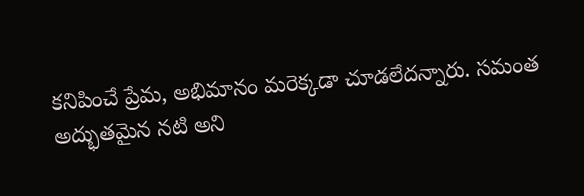కనిపించే ప్రేమ, అభిమానం మరెక్కడా చూడలేదన్నారు. సమంత అద్భుతమైన నటి అని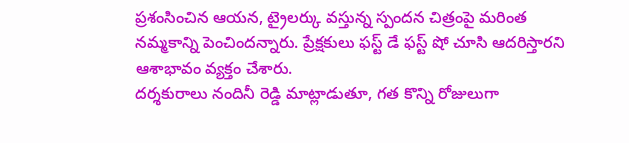ప్రశంసించిన ఆయన, ట్రైలర్కు వస్తున్న స్పందన చిత్రంపై మరింత నమ్మకాన్ని పెంచిందన్నారు. ప్రేక్షకులు ఫస్ట్ డే ఫస్ట్ షో చూసి ఆదరిస్తారని ఆశాభావం వ్యక్తం చేశారు.
దర్శకురాలు నందినీ రెడ్డి మాట్లాడుతూ, గత కొన్ని రోజులుగా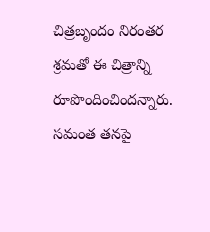చిత్రబృందం నిరంతర శ్రమతో ఈ చిత్రాన్ని రూపొందించిందన్నారు. సమంత తనపై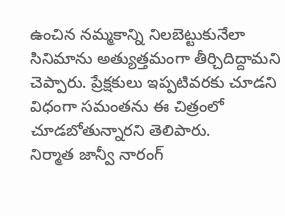ఉంచిన నమ్మకాన్ని నిలబెట్టుకునేలా సినిమాను అత్యుత్తమంగా తీర్చిదిద్దామని చెప్పారు. ప్రేక్షకులు ఇప్పటివరకు చూడని విధంగా సమంతను ఈ చిత్రంలో చూడబోతున్నారని తెలిపారు.
నిర్మాత జాన్వీ నారంగ్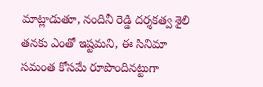మాట్లాడుతూ, నందినీ రెడ్డి దర్శకత్వ శైలి తనకు ఎంతో ఇష్టమని, ఈ సినిమా సమంత కోసమే రూపొందినట్టుగా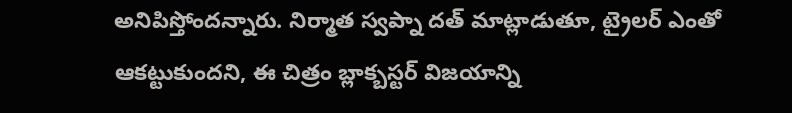అనిపిస్తోందన్నారు. నిర్మాత స్వప్నా దత్ మాట్లాడుతూ, ట్రైలర్ ఎంతో ఆకట్టుకుందని, ఈ చిత్రం బ్లాక్బస్టర్ విజయాన్ని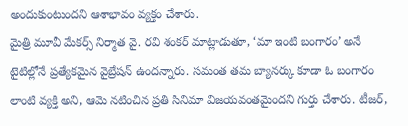అందుకుంటుందని ఆశాభావం వ్యక్తం చేశారు.
మైత్రి మూవీ మేకర్స్ నిర్మాత వై. రవి శంకర్ మాట్లాడుతూ, ‘మా ఇంటి బంగారం’ అనే టైటిల్లోనే ప్రత్యేకమైన వైబ్రేషన్ ఉందన్నారు. సమంత తమ బ్యానర్కు కూడా ఓ బంగారం లాంటి వ్యక్తి అని, ఆమె నటించిన ప్రతి సినిమా విజయవంతమైందని గుర్తు చేశారు. టీజర్,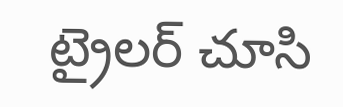ట్రైలర్ చూసి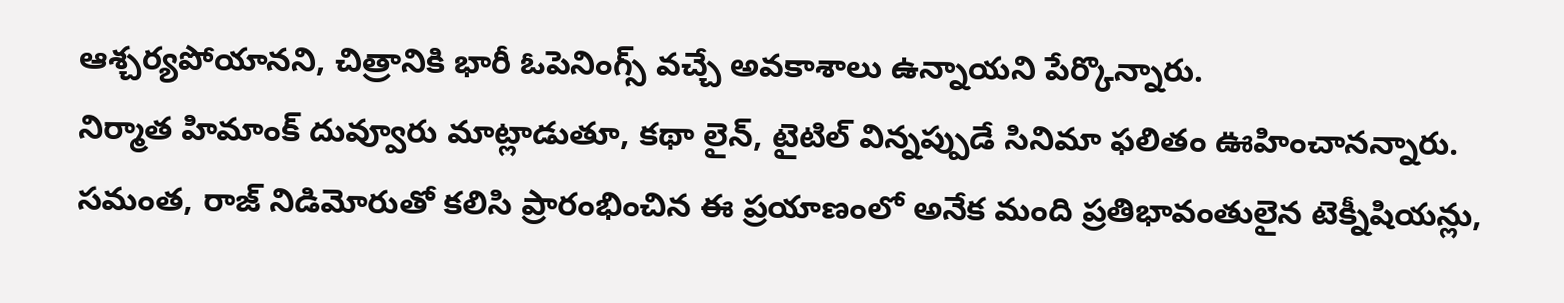ఆశ్చర్యపోయానని, చిత్రానికి భారీ ఓపెనింగ్స్ వచ్చే అవకాశాలు ఉన్నాయని పేర్కొన్నారు.
నిర్మాత హిమాంక్ దువ్వూరు మాట్లాడుతూ, కథా లైన్, టైటిల్ విన్నప్పుడే సినిమా ఫలితం ఊహించానన్నారు. సమంత, రాజ్ నిడిమోరుతో కలిసి ప్రారంభించిన ఈ ప్రయాణంలో అనేక మంది ప్రతిభావంతులైన టెక్నీషియన్లు,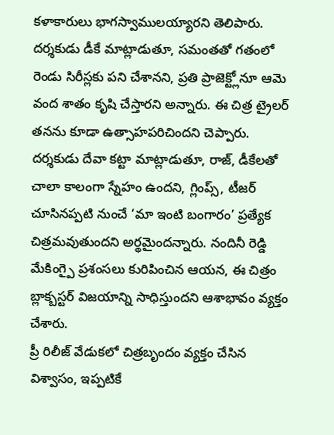కళాకారులు భాగస్వాములయ్యారని తెలిపారు.
దర్శకుడు డీకే మాట్లాడుతూ, సమంతతో గతంలో రెండు సిరీస్లకు పని చేశానని, ప్రతి ప్రాజెక్ట్లోనూ ఆమె వంద శాతం కృషి చేస్తారని అన్నారు. ఈ చిత్ర ట్రైలర్ తనను కూడా ఉత్సాహపరిచిందని చెప్పారు.
దర్శకుడు దేవా కట్టా మాట్లాడుతూ, రాజ్, డీకేలతో చాలా కాలంగా స్నేహం ఉందని, గ్లింప్స్, టీజర్ చూసినప్పటి నుంచే ‘మా ఇంటి బంగారం’ ప్రత్యేక చిత్రమవుతుందని అర్థమైందన్నారు. నందినీ రెడ్డి మేకింగ్పై ప్రశంసలు కురిపించిన ఆయన, ఈ చిత్రం బ్లాక్బస్టర్ విజయాన్ని సాధిస్తుందని ఆశాభావం వ్యక్తం చేశారు.
ప్రీ రిలీజ్ వేడుకలో చిత్రబృందం వ్యక్తం చేసిన విశ్వాసం, ఇప్పటికే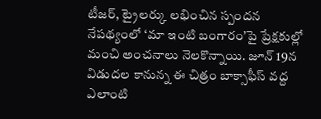టీజర్, ట్రైలర్కు లభించిన స్పందన నేపథ్యంలో ‘మా ఇంటి బంగారం’పై ప్రేక్షకుల్లో మంచి అంచనాలు నెలకొన్నాయి. జూన్ 19న విడుదల కానున్న ఈ చిత్రం బాక్సాఫీస్ వద్ద ఎలాంటి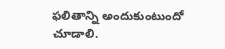ఫలితాన్ని అందుకుంటుందో చూడాలి.